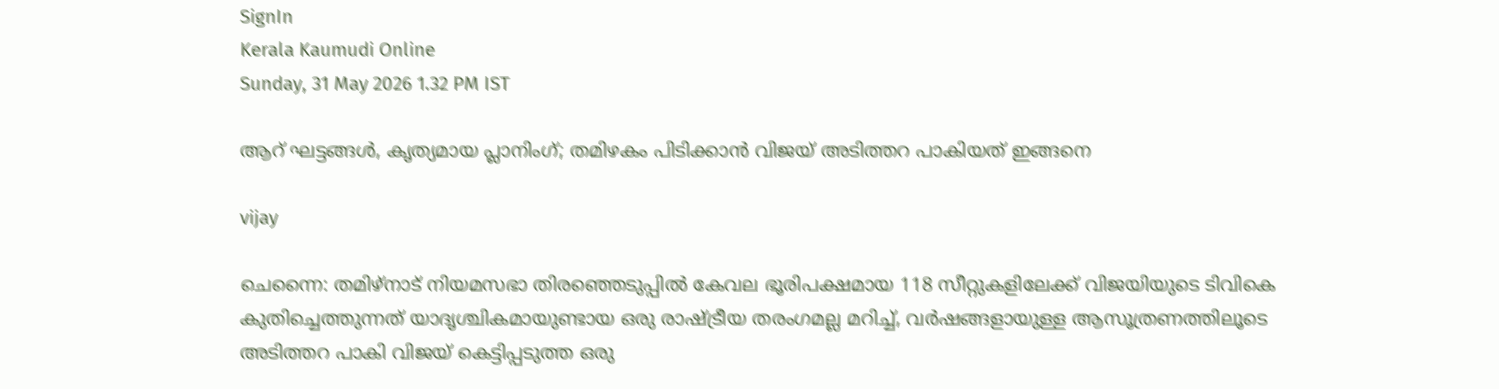SignIn
Kerala Kaumudi Online
Sunday, 31 May 2026 1.32 PM IST

ആറ് ഘട്ടങ്ങൾ, കൃത്യമായ പ്ലാനിംഗ്; തമിഴകം പിടിക്കാൻ വിജയ് അടിത്തറ പാകിയത് ഇങ്ങനെ

vijay

ചെന്നൈ: തമിഴ്നാട് നിയമസഭാ തിരഞ്ഞെടുപ്പിൽ കേവല ഭൂരിപക്ഷമായ 118 സീറ്റുകളിലേക്ക് വിജയിയുടെ ടിവികെ കുതിച്ചെത്തുന്നത് യാദൃശ്ചികമായുണ്ടായ ഒരു രാഷ്ട്രീയ തരംഗമല്ല മറിച്ച്, വർഷങ്ങളായുള്ള ആസൂത്രണത്തിലൂടെ അടിത്തറ പാകി വിജയ് കെട്ടിപ്പടുത്ത ഒരു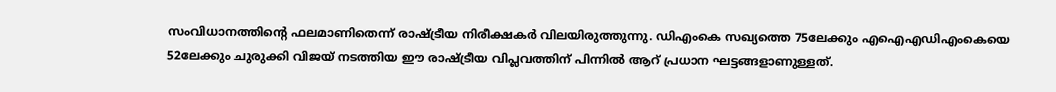സംവിധാനത്തിന്റെ ഫലമാണിതെന്ന് രാഷ്ട്രീയ നിരീക്ഷകർ വിലയിരുത്തുന്നു. ഡിഎംകെ സഖ്യത്തെ 75ലേക്കും എഐഎഡിഎംകെയെ 52ലേക്കും ചുരുക്കി വിജയ് നടത്തിയ ഈ രാഷ്ട്രീയ വിപ്ലവത്തിന് പിന്നിൽ ആറ് പ്രധാന ഘട്ടങ്ങളാണുള്ളത്.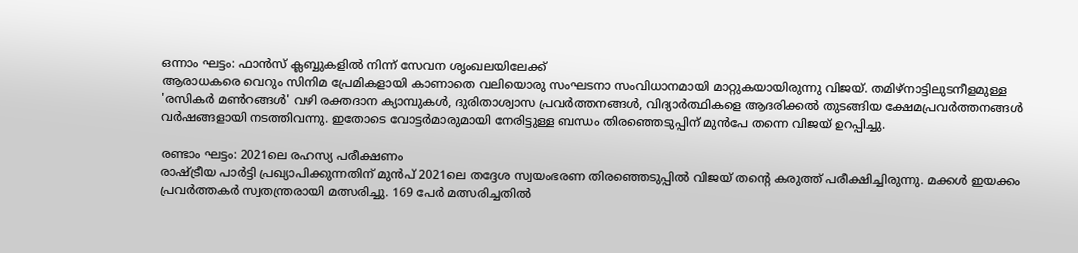ഒന്നാം ഘട്ടം: ഫാൻസ് ക്ലബ്ബുകളിൽ നിന്ന് സേവന ശൃംഖലയിലേക്ക്
ആരാധകരെ വെറും സിനിമ പ്രേമികളായി കാണാതെ വലിയൊരു സംഘടനാ സംവിധാനമായി മാറ്റുകയായിരുന്നു വിജയ്. തമിഴ്നാട്ടിലുടനീളമുള്ള 'രസികർ മൺറങ്ങൾ' വഴി രക്തദാന ക്യാമ്പുകൾ, ദുരിതാശ്വാസ പ്രവർത്തനങ്ങൾ, വിദ്യാർത്ഥികളെ ആദരിക്കൽ തുടങ്ങിയ ക്ഷേമപ്രവർത്തനങ്ങൾ വർഷങ്ങളായി നടത്തിവന്നു. ഇതോടെ വോട്ടർമാരുമായി നേരിട്ടുള്ള ബന്ധം തിരഞ്ഞെടുപ്പിന് മുൻപേ തന്നെ വിജയ് ഉറപ്പിച്ചു.

രണ്ടാം ഘട്ടം: 2021ലെ രഹസ്യ പരീക്ഷണം
രാഷ്ട്രീയ പാർട്ടി പ്രഖ്യാപിക്കുന്നതിന് മുൻപ് 2021ലെ തദ്ദേശ സ്വയംഭരണ തിരഞ്ഞെടുപ്പിൽ വിജയ് തന്റെ കരുത്ത് പരീക്ഷിച്ചിരുന്നു. മക്കൾ ഇയക്കം പ്രവർത്തകർ സ്വതന്ത്രരായി മത്സരിച്ചു. 169 പേർ മത്സരിച്ചതിൽ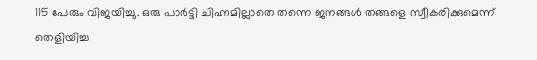115 പേരും വിജയിച്ചു. ഒരു പാർട്ടി ചിഹ്നമില്ലാതെ തന്നെ ജനങ്ങൾ തങ്ങളെ സ്വീകരിക്കുമെന്ന് തെളിയിച്ച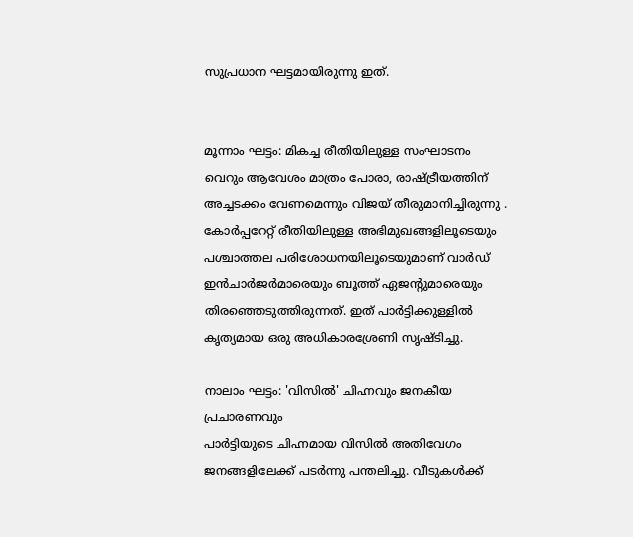സുപ്രധാന ഘട്ടമായിരുന്നു ഇത്.


മൂന്നാം ഘട്ടം: മികച്ച രീതിയിലുള്ള സംഘാടനം
വെറും ആവേശം മാത്രം പോരാ, രാഷ്ട്രീയത്തിന് അച്ചടക്കം വേണമെന്നും വിജയ് തീരുമാനിച്ചിരുന്നു . കോർപ്പറേറ്റ് രീതിയിലുള്ള അഭിമുഖങ്ങളിലൂടെയും പശ്ചാത്തല പരിശോധനയിലൂടെയുമാണ് വാർഡ് ഇൻചാർജർമാരെയും ബൂത്ത് ഏജന്റുമാരെയും തിരഞ്ഞെടുത്തിരുന്നത്. ഇത് പാർട്ടിക്കുള്ളിൽ കൃത്യമായ ഒരു അധികാരശ്രേണി സൃഷ്ടിച്ചു.

നാലാം ഘട്ടം: 'വിസിൽ' ചിഹ്നവും ജനകീയ പ്രചാരണവും
പാർട്ടിയുടെ ചിഹ്നമായ വിസിൽ അതിവേഗം ജനങ്ങളിലേക്ക് പടർന്നു പന്തലിച്ചു. വീടുകൾക്ക്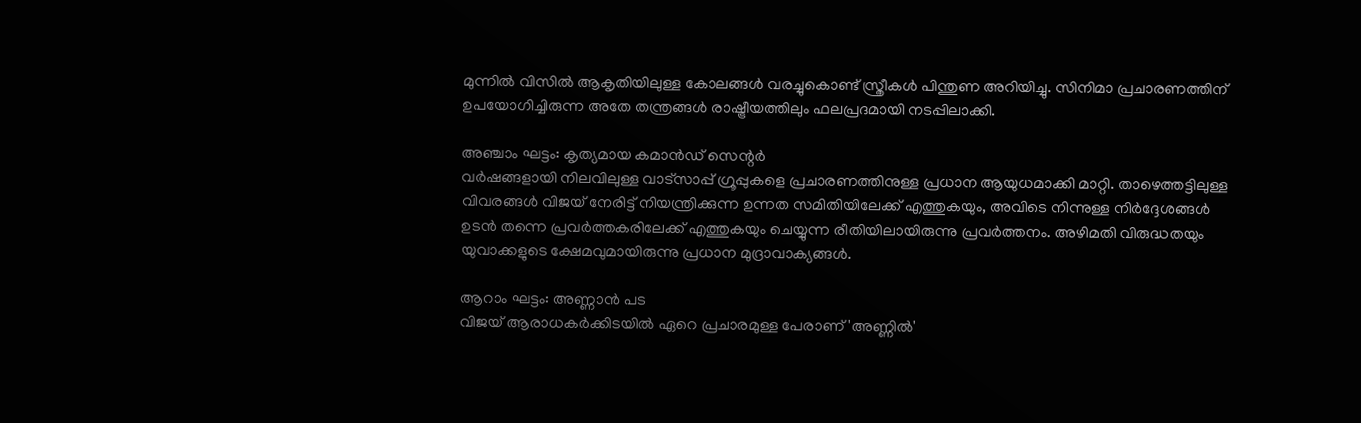മുന്നിൽ വിസിൽ ആകൃതിയിലുള്ള കോലങ്ങൾ വരച്ചുകൊണ്ട് സ്ത്രീകൾ പിന്തുണ അറിയിച്ചു. സിനിമാ പ്രചാരണത്തിന് ഉപയോഗിച്ചിരുന്ന അതേ തന്ത്രങ്ങൾ രാഷ്ട്രീയത്തിലും ഫലപ്രദമായി നടപ്പിലാക്കി.

അഞ്ചാം ഘട്ടം: കൃത്യമായ കമാൻഡ് സെന്റർ
വർഷങ്ങളായി നിലവിലുള്ള വാട്‌സാപ്പ് ഗ്രൂപ്പുകളെ പ്രചാരണത്തിനുള്ള പ്രധാന ആയുധമാക്കി മാറ്റി. താഴെത്തട്ടിലുള്ള വിവരങ്ങൾ വിജയ് നേരിട്ട് നിയന്ത്രിക്കുന്ന ഉന്നത സമിതിയിലേക്ക് എത്തുകയും, അവിടെ നിന്നുള്ള നിർദ്ദേശങ്ങൾ ഉടൻ തന്നെ പ്രവർത്തകരിലേക്ക് എത്തുകയും ചെയ്യുന്ന രീതിയിലായിരുന്നു പ്രവർത്തനം. അഴിമതി വിരുദ്ധതയും യുവാക്കളുടെ ക്ഷേമവുമായിരുന്നു പ്രധാന മുദ്രാവാക്യങ്ങൾ.

ആറാം ഘട്ടം: അണ്ണാൻ പട
വിജയ് ആരാധകർക്കിടയിൽ ഏറെ പ്രചാരമുള്ള പേരാണ് 'അണ്ണിൽ'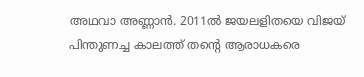അഥവാ അണ്ണാൻ. 2011ൽ ജയലളിതയെ വിജയ് പിന്തുണച്ച കാലത്ത് തന്റെ ആരാധകരെ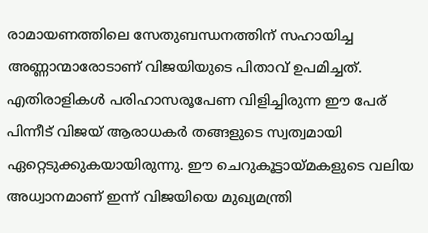രാമായണത്തിലെ സേതുബന്ധനത്തിന് സഹായിച്ച അണ്ണാന്മാരോടാണ് വിജയിയുടെ പിതാവ് ഉപമിച്ചത്. എതിരാളികൾ പരിഹാസരൂപേണ വിളിച്ചിരുന്ന ഈ പേര് പിന്നീട് വിജയ് ആരാധകർ തങ്ങളുടെ സ്വത്വമായി ഏറ്റെടുക്കുകയായിരുന്നു. ഈ ചെറുകൂട്ടായ്മകളുടെ വലിയ അധ്വാനമാണ് ഇന്ന് വിജയിയെ മുഖ്യമന്ത്രി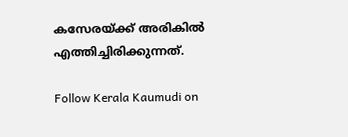കസേരയ്ക്ക് അരികിൽ എത്തിച്ചിരിക്കുന്നത്.

Follow Kerala Kaumudi on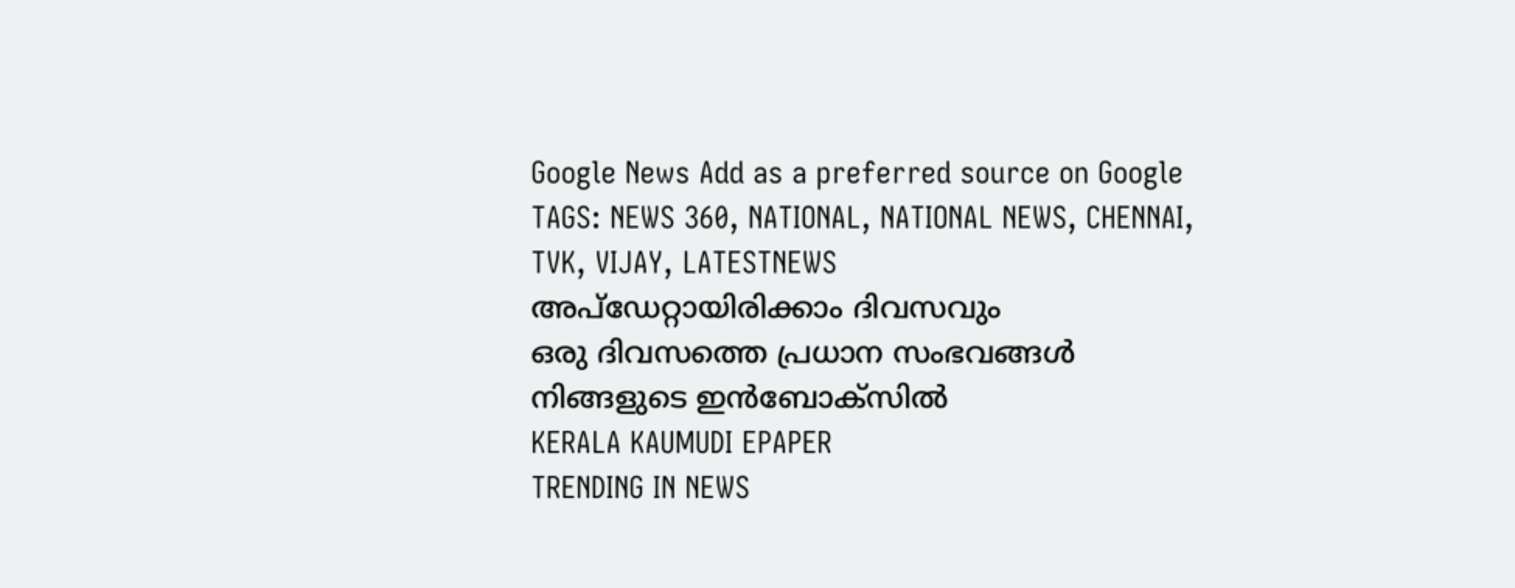Google News Add as a preferred source on Google
TAGS: NEWS 360, NATIONAL, NATIONAL NEWS, CHENNAI, TVK, VIJAY, LATESTNEWS
അപ്ഡേറ്റായിരിക്കാം ദിവസവും
ഒരു ദിവസത്തെ പ്രധാന സംഭവങ്ങൾ നിങ്ങളുടെ ഇൻബോക്സിൽ
KERALA KAUMUDI EPAPER
TRENDING IN NEWS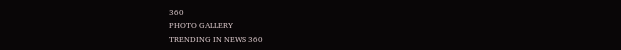360
PHOTO GALLERY
TRENDING IN NEWS 360